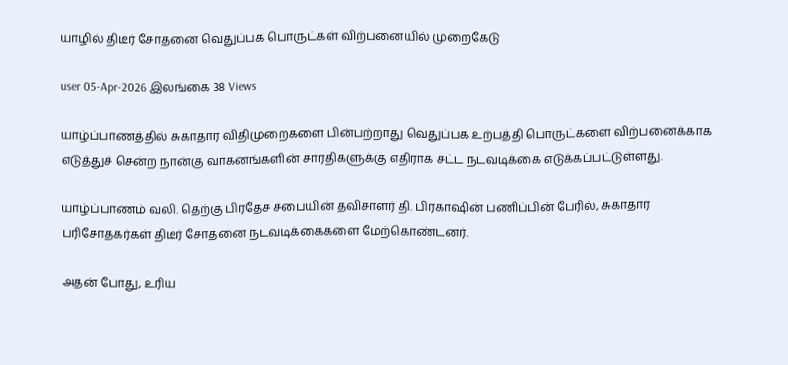யாழில் திடீர் சோதனை வெதுப்பக பொருட்கள் விற்பனையில் முறைகேடு

user 05-Apr-2026 இலங்கை 38 Views

யாழ்ப்பாணத்தில் சுகாதார விதிமுறைகளை பின்பற்றாது வெதுப்பக உற்பத்தி பொருட்களை விற்பனைக்காக எடுத்துச் சென்ற நான்கு வாகனங்களின் சாரதிகளுக்கு எதிராக சட்ட நடவடிக்கை எடுக்கப்பட்டுள்ளது.

யாழ்ப்பாணம் வலி. தெற்கு பிரதேச சபையின் தவிசாளர் தி. பிரகாஷின் பணிப்பின் பேரில், சுகாதார பரிசோதகர்கள் திடீர் சோதனை நடவடிக்கைகளை மேற்கொண்டனர்.

அதன் போது, உரிய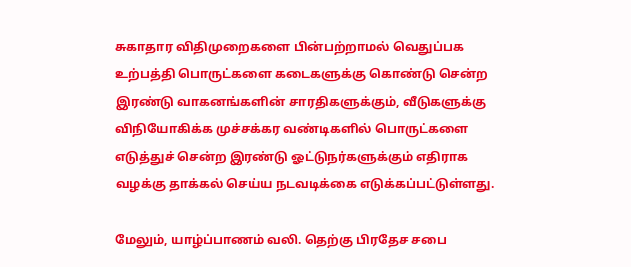சுகாதார விதிமுறைகளை பின்பற்றாமல் வெதுப்பக உற்பத்தி பொருட்களை கடைகளுக்கு கொண்டு சென்ற இரண்டு வாகனங்களின் சாரதிகளுக்கும், வீடுகளுக்கு விநியோகிக்க முச்சக்கர வண்டிகளில் பொருட்களை எடுத்துச் சென்ற இரண்டு ஓட்டுநர்களுக்கும் எதிராக வழக்கு தாக்கல் செய்ய நடவடிக்கை எடுக்கப்பட்டுள்ளது.

மேலும், யாழ்ப்பாணம் வலி. தெற்கு பிரதேச சபை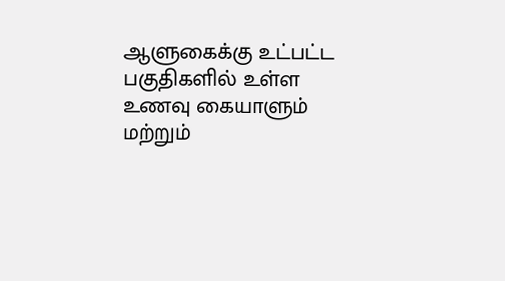ஆளுகைக்கு உட்பட்ட பகுதிகளில் உள்ள உணவு கையாளும் மற்றும்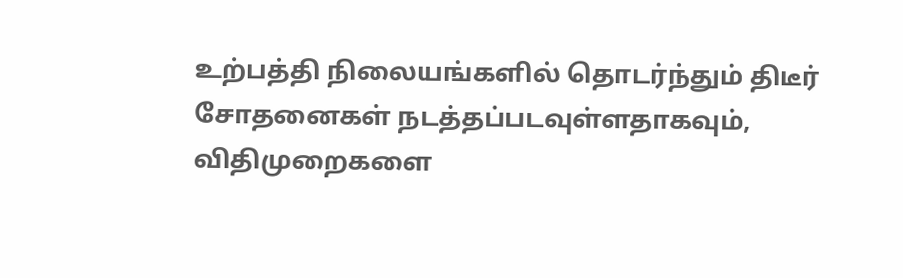உற்பத்தி நிலையங்களில் தொடர்ந்தும் திடீர் சோதனைகள் நடத்தப்படவுள்ளதாகவும், விதிமுறைகளை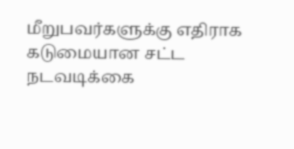மீறுபவர்களுக்கு எதிராக கடுமையான சட்ட நடவடிக்கை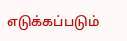எடுக்கப்படும்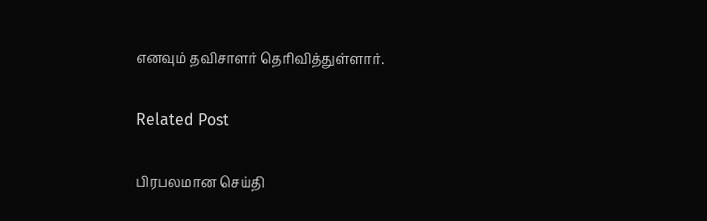எனவும் தவிசாளர் தெரிவித்துள்ளார்.

Related Post

பிரபலமான செய்தி